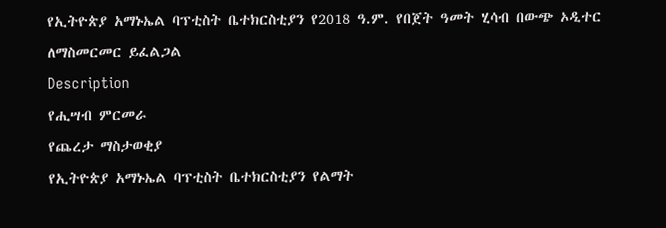የኢትዮጵያ አማኑኤል ባፕቲስት ቤተክርስቲያን የ2018 ዓ.ም. የበጀት ዓመት ሂሳብ በውጭ ኦዲተር ለማስመርመር ይፈልጋል
Description
የሒሣብ ምርመራ
የጨረታ ማስታወቂያ
የኢትዮጵያ አማኑኤል ባፕቲስት ቤተክርስቲያን የልማት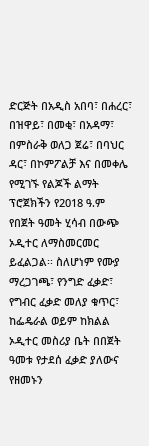ድርጅት በአዲስ አበባ፣ በሐረር፣ በዝዋይ፣ በመቂ፣ በአዳማ፣ በምስራቅ ወለጋ ጀሬ፣ በባህር ዳር፣ በኮምፖልቻ እና በመቀሌ የሚገኙ የልጆች ልማት ፕሮጀክችን የ2018 ዓ.ም የበጀት ዓመት ሂሳብ በውጭ ኦዲተር ለማስመርመር ይፈልጋል፡፡ ስለሆነም የሙያ ማረጋገጫ፣ የንግድ ፈቃድ፣ የግብር ፈቃድ መለያ ቁጥር፣ ከፌዴራል ወይም ከክልል ኦዲተር መስሪያ ቤት በበጀት ዓመቱ የታደሰ ፈቃድ ያለውና የዘመኑን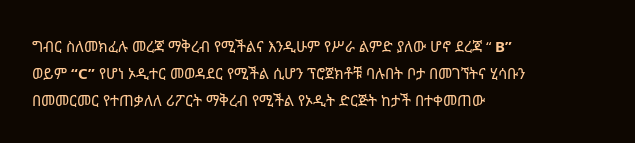ግብር ስለመክፈሉ መረጃ ማቅረብ የሚችልና እንዲሁም የሥራ ልምድ ያለው ሆኖ ደረጃ “ B” ወይም “C” የሆነ ኦዲተር መወዳደር የሚችል ሲሆን ፕሮጀክቶቹ ባሉበት ቦታ በመገኘትና ሂሳቡን በመመርመር የተጠቃለለ ሪፖርት ማቅረብ የሚችል የኦዲት ድርጅት ከታች በተቀመጠው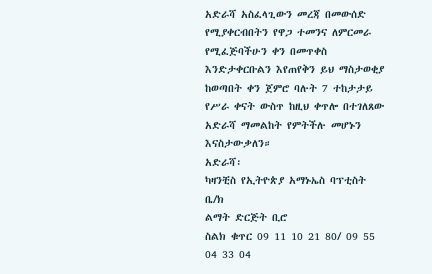አድራሻ አስፈላጊውን መረጃ በመውሰድ የሚያቀርብበትን የዋጋ ተመንና ለምርመራ የሚፈጅባችሁን ቀን በመጥቀስ እንድታቀርቡልን እየጠየቅን ይህ ማስታወቂያ ከወጣበት ቀን ጀምሮ ባሉት 7 ተከታታይ የሥራ ቀናት ውስጥ ከዚህ ቀጥሎ በተገለጸው አድራሻ ማመልከት የምትችሉ መሆኑን እናስታውቃለን።
አድራሻ፡
ካዛንቺስ የኢትዮጵያ አማኑኤስ ባፕቲስት ቤ/ክ
ልማት ድርጅት ቢሮ
ስልክ ቁጥር 09 11 10 21 80/ 09 55 04 33 04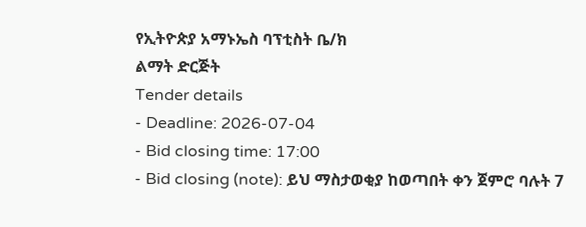የኢትዮጵያ አማኑኤስ ባፕቲስት ቤ/ክ
ልማት ድርጅት
Tender details
- Deadline: 2026-07-04
- Bid closing time: 17:00
- Bid closing (note): ይህ ማስታወቂያ ከወጣበት ቀን ጀምሮ ባሉት 7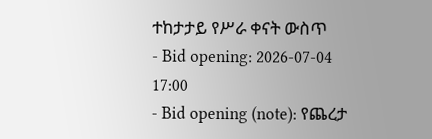ተከታታይ የሥራ ቀናት ውስጥ
- Bid opening: 2026-07-04 17:00
- Bid opening (note): የጨረታ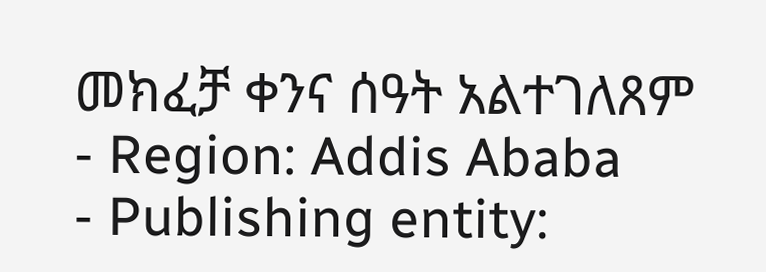መክፈቻ ቀንና ሰዓት አልተገለጸም
- Region: Addis Ababa
- Publishing entity: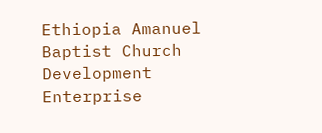Ethiopia Amanuel Baptist Church Development Enterprise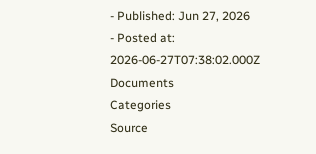- Published: Jun 27, 2026
- Posted at: 2026-06-27T07:38:02.000Z
Documents
Categories
Source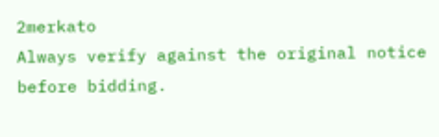2merkato
Always verify against the original notice before bidding.